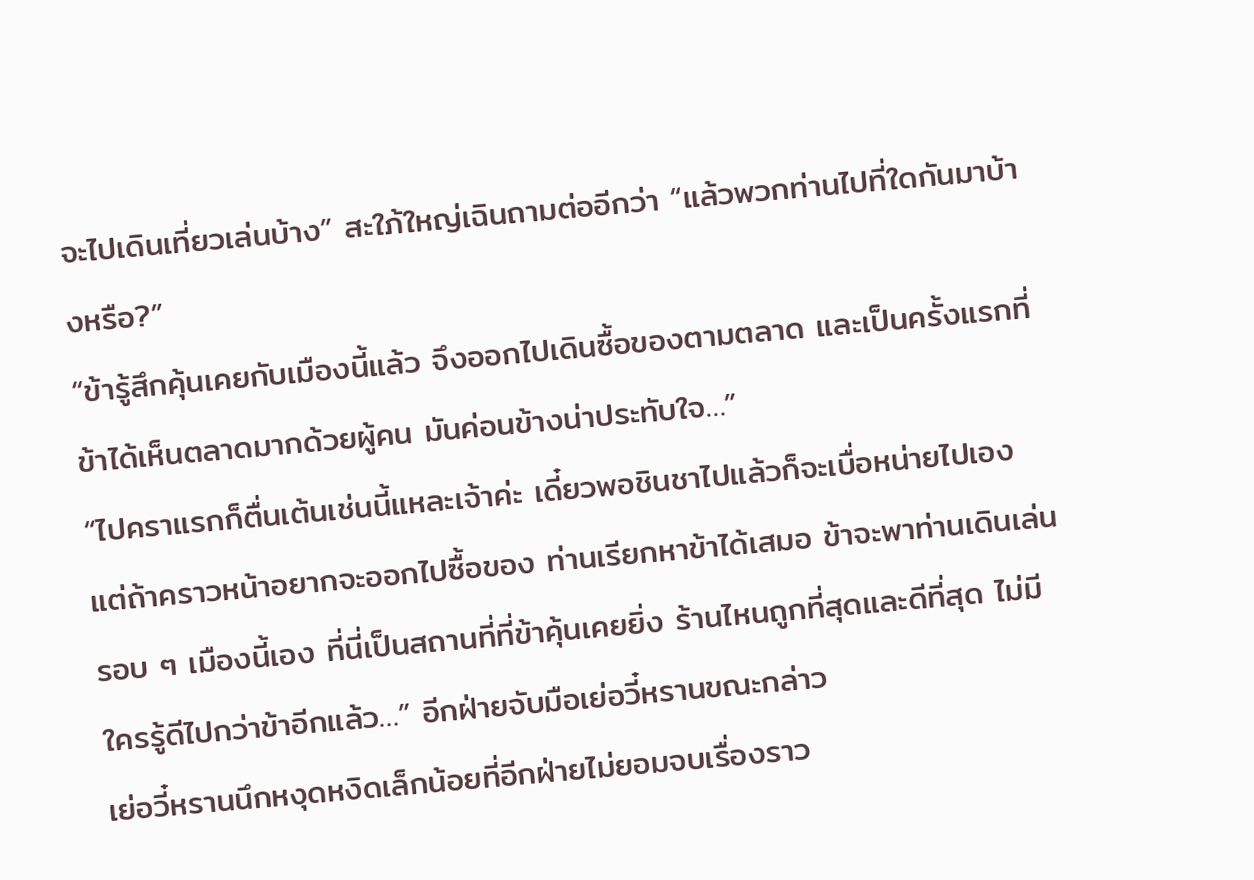จะไปเดินเที่ยวเล่นบ้าง” สะใภ้ใหญ่เฉินถามต่ออีกว่า “แล้วพวกท่านไปที่ใดกันมาบ้างหรือ?”
“ข้ารู้สึกคุ้นเคยกับเมืองนี้แล้ว จึงออกไปเดินซื้อของตามตลาด และเป็นครั้งแรกที่ข้าได้เห็นตลาดมากด้วยผู้คน มันค่อนข้างน่าประทับใจ…”
“ไปคราแรกก็ตื่นเต้นเช่นนี้แหละเจ้าค่ะ เดี๋ยวพอชินชาไปแล้วก็จะเบื่อหน่ายไปเอง แต่ถ้าคราวหน้าอยากจะออกไปซื้อของ ท่านเรียกหาข้าได้เสมอ ข้าจะพาท่านเดินเล่นรอบ ๆ เมืองนี้เอง ที่นี่เป็นสถานที่ที่ข้าคุ้นเคยยิ่ง ร้านไหนถูกที่สุดและดีที่สุด ไม่มีใครรู้ดีไปกว่าข้าอีกแล้ว…” อีกฝ่ายจับมือเย่อวี๋หรานขณะกล่าว
เย่อวี๋หรานนึกหงุดหงิดเล็กน้อยที่อีกฝ่ายไม่ยอมจบเรื่องราว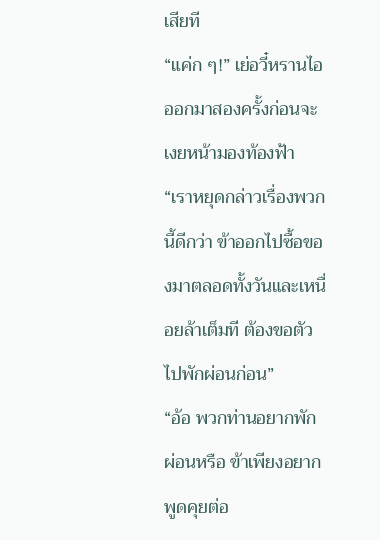เสียที
“แค่ก ๆ!” เย่อวี๋หรานไอออกมาสองครั้งก่อนจะเงยหน้ามองท้องฟ้า “เราหยุดกล่าวเรื่องพวกนี้ดีกว่า ข้าออกไปซื้อของมาตลอดทั้งวันและเหนื่อยล้าเต็มที ต้องขอตัวไปพักผ่อนก่อน”
“อ้อ พวกท่านอยากพักผ่อนหรือ ข้าเพียงอยากพูดคุยต่อ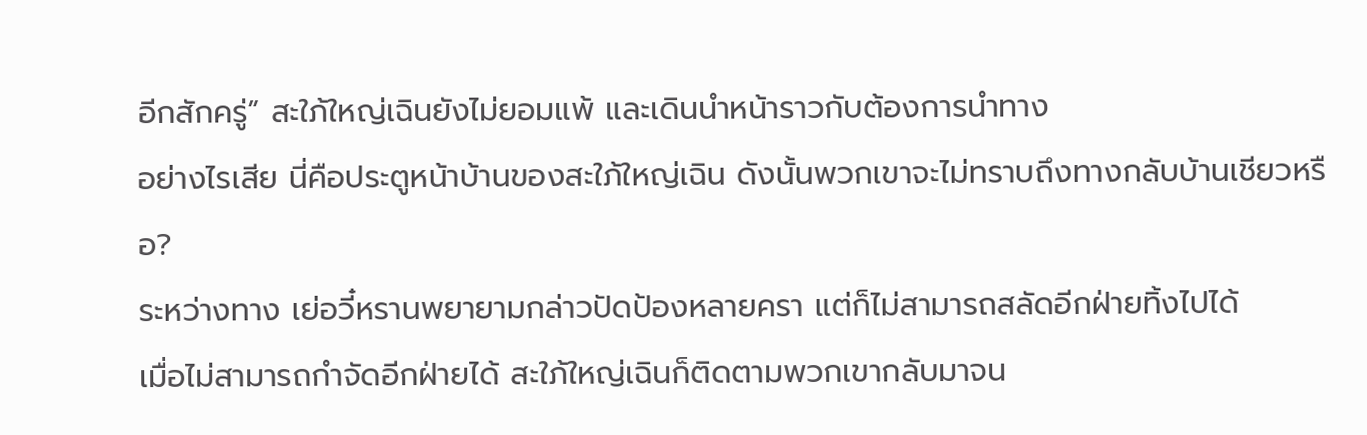อีกสักครู่” สะใภ้ใหญ่เฉินยังไม่ยอมแพ้ และเดินนำหน้าราวกับต้องการนำทาง
อย่างไรเสีย นี่คือประตูหน้าบ้านของสะใภ้ใหญ่เฉิน ดังนั้นพวกเขาจะไม่ทราบถึงทางกลับบ้านเชียวหรือ?
ระหว่างทาง เย่อวี๋หรานพยายามกล่าวปัดป้องหลายครา แต่ก็ไม่สามารถสลัดอีกฝ่ายทิ้งไปได้
เมื่อไม่สามารถกำจัดอีกฝ่ายได้ สะใภ้ใหญ่เฉินก็ติดตามพวกเขากลับมาจน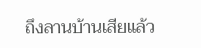ถึงลานบ้านเสียแล้ว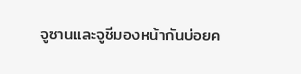จูซานและจูชีมองหน้ากันบ่อยค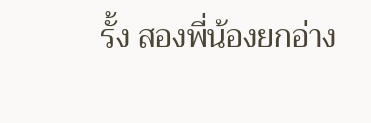รั้ง สองพี่น้องยกอ่าง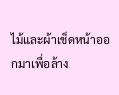ไม้และผ้าเช็ดหน้าออกมาเพื่อล้าง